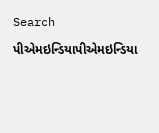Search

પીએમઇન્ડિયાપીએમઇન્ડિયા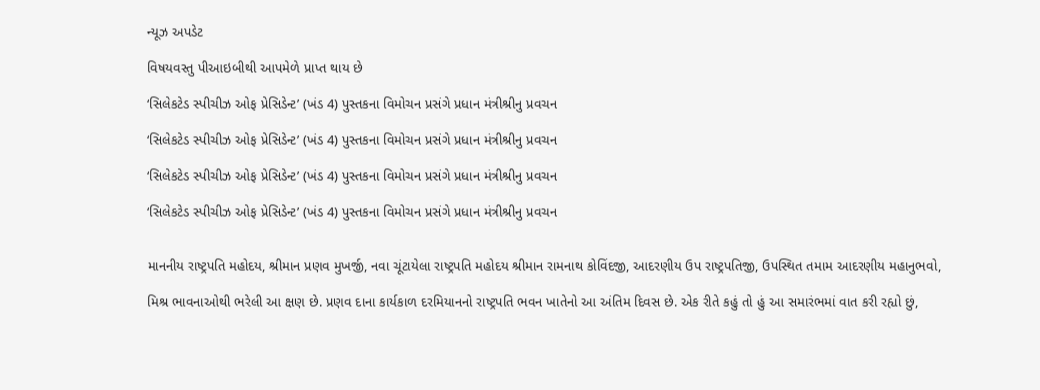ન્યૂઝ અપડેટ

વિષયવસ્તુ પીઆઇબીથી આપમેળે પ્રાપ્ત થાય છે

‘સિલેકટેડ સ્પીચીઝ ઓફ પ્રેસિડેન્ટ’ (ખંડ 4) પુસ્તકના વિમોચન પ્રસંગે પ્રધાન મંત્રીશ્રીનુ પ્રવચન

‘સિલેકટેડ સ્પીચીઝ ઓફ પ્રેસિડેન્ટ’ (ખંડ 4) પુસ્તકના વિમોચન પ્રસંગે પ્રધાન મંત્રીશ્રીનુ પ્રવચન

‘સિલેકટેડ સ્પીચીઝ ઓફ પ્રેસિડેન્ટ’ (ખંડ 4) પુસ્તકના વિમોચન પ્રસંગે પ્રધાન મંત્રીશ્રીનુ પ્રવચન

‘સિલેકટેડ સ્પીચીઝ ઓફ પ્રેસિડેન્ટ’ (ખંડ 4) પુસ્તકના વિમોચન પ્રસંગે પ્રધાન મંત્રીશ્રીનુ પ્રવચન


માનનીય રાષ્ટ્રપતિ મહોદય, શ્રીમાન પ્રણવ મુખર્જી, નવા ચૂંટાયેલા રાષ્ટ્રપતિ મહોદય શ્રીમાન રામનાથ કોવિંદજી, આદરણીય ઉપ રાષ્ટ્રપતિજી, ઉપસ્થિત તમામ આદરણીય મહાનુભવો,

મિશ્ર ભાવનાઓથી ભરેલી આ ક્ષણ છે. પ્રણવ દાના કાર્યકાળ દરમિયાનનો રાષ્ટ્રપતિ ભવન ખાતેનો આ અંતિમ દિવસ છે. એક રીતે કહું તો હું આ સમારંભમાં વાત કરી રહ્યો છું,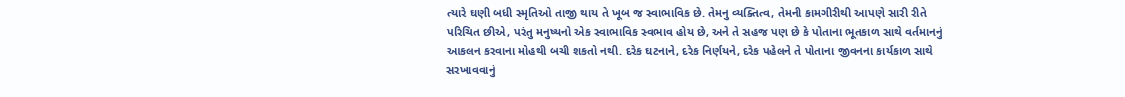ત્યારે ઘણી બધી સ્મૃતિઓ તાજી થાય તે ખૂબ જ સ્વાભાવિક છે. તેમનુ વ્યક્તિત્વ, તેમની કામગીરીથી આપણે સારી રીતે પરિચિત છીએ, પરંતુ મનુષ્યનો એક સ્વાભાવિક સ્વભાવ હોય છે, અને તે સહજ પણ છે કે પોતાના ભૂતકાળ સાથે વર્તમાનનું આકલન કરવાના મોહથી બચી શકતો નથી. દરેક ઘટનાને, દરેક નિર્ણયને, દરેક પહેલને તે પોતાના જીવનના કાર્યકાળ સાથે સરખાવવાનું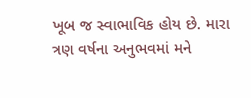ખૂબ જ સ્વાભાવિક હોય છે. મારા ત્રણ વર્ષના અનુભવમાં મને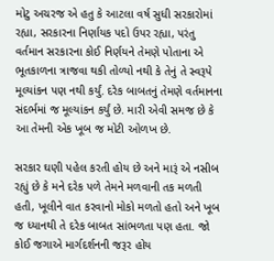મોટુ અચરજ એ હતુ કે આટલા વર્ષ સુધી સરકારોમાં રહ્યા, સરકારના નિર્ણાયક પદો ઉપર રહ્યા, પરંતુ વર્તમાન સરકારના કોઈ નિર્ણયને તેમણે પોતાના એ ભૂતકાળના ત્રાજવા થકી તોળ્યો નથી કે તેનું તે સ્વરૂપે મૂલ્યાંકન પણ નથી કર્યું. દરેક બાબતનું તેમણે વર્તમાનના સંદર્ભમાં જ મૂલ્યાંકન કર્યું છે. મારી એવી સમજ છે કે આ તેમની એક ખૂબ જ મોટી ઓળખ છે.

સરકાર ઘણી પહેલ કરતી હોય છે અને મારૂં એ નસીબ રહ્યું છે કે મને દરેક પળે તેમને મળવાની તક મળતી હતી, ખૂલીને વાત કરવાનો મોકો મળતો હતો અને ખૂબ જ ધ્યાનથી તે દરેક બાબત સાંભળતા પણ હતા. જો કોઈ જગાએ માર્ગદર્શનની જરૂર હોય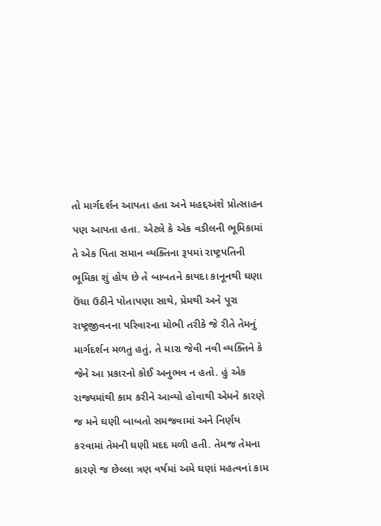તો માર્ગદર્શન આપતા હતા અને મહદ્દઅંશે પ્રોત્સાહન પણ આપતા હતા. એટલે કે એક વડીલની ભૂમિકામાં તે એક પિતા સમાન વ્યક્તિના રૂપમાં રાષ્ટ્રપતિની ભૂમિકા શું હોય છે તે બાબતને કાયદા કાનૂનથી ઘણા ઉંચા ઉઠીને પોતાપણા સાથે, પ્રેમથી અને પૂરા રાષ્ટ્રજીવનના પરિવારના મોભી તરીકે જે રીતે તેમનું માર્ગદર્શન મળતુ હતું, તે મારા જેવી નવી વ્યક્તિને કે જેને આ પ્રકારનો કોઈ અનુભવ ન હતો. હું એક રાજ્યમાંથી કામ કરીને આવ્યો હોવાથી એમને કારણે જ મને ઘણી બાબતો સમજવામાં અને નિર્ણય કરવામાં તેમની ઘણી મદદ મળી હતી. તેમજ તેમના કારણે જ છેલ્લા ત્રણ વર્ષમાં અમે ઘણાં મહત્વનાં કામ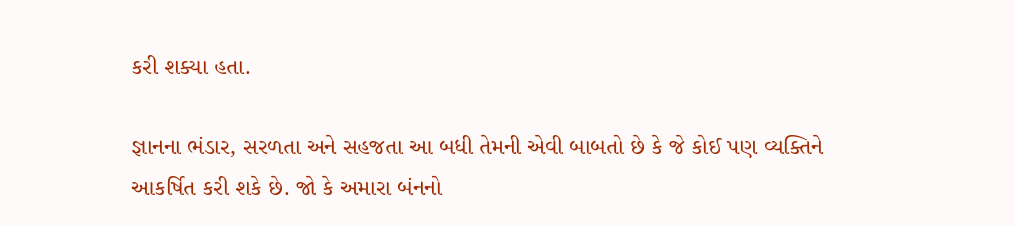કરી શક્યા હતા.

જ્ઞાનના ભંડાર, સરળતા અને સહજતા આ બધી તેમની એવી બાબતો છે કે જે કોઈ પણ વ્યક્તિને આકર્ષિત કરી શકે છે. જો કે અમારા બંનનો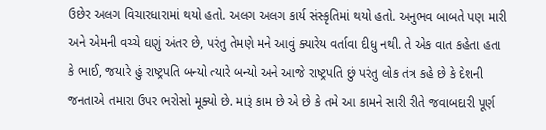ઉછેર અલગ વિચારધારામાં થયો હતો. અલગ અલગ કાર્ય સંસ્કૃતિમાં થયો હતો. અનુભવ બાબતે પણ મારી અને એમની વચ્ચે ઘણું અંતર છે, પરંતુ તેમણે મને આવું ક્યારેય વર્તાવા દીધુ નથી. તે એક વાત કહેતા હતા કે ભાઈ, જયારે હું રાષ્ટ્રપતિ બન્યો ત્યારે બન્યો અને આજે રાષ્ટ્રપતિ છું પરંતુ લોક તંત્ર કહે છે કે દેશની જનતાએ તમારા ઉપર ભરોસો મૂક્યો છે. મારૂં કામ છે એ છે કે તમે આ કામને સારી રીતે જવાબદારી પૂર્ણ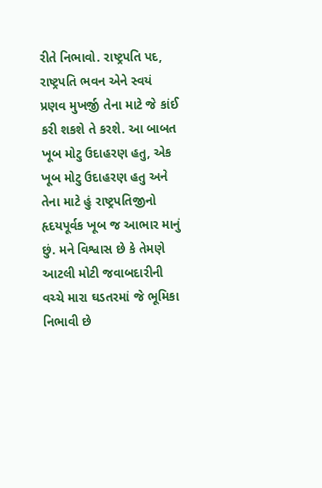રીતે નિભાવો. રાષ્ટ્રપતિ પદ, રાષ્ટ્રપતિ ભવન એને સ્વયં પ્રણવ મુખર્જી તેના માટે જે કાંઈ કરી શકશે તે કરશે. આ બાબત ખૂબ મોટુ ઉદાહરણ હતુ, એક ખૂબ મોટુ ઉદાહરણ હતુ અને તેના માટે હું રાષ્ટ્રપતિજીનો હૃદયપૂર્વક ખૂબ જ આભાર માનું છું. મને વિશ્વાસ છે કે તેમણે આટલી મોટી જવાબદારીની વચ્ચે મારા ઘડતરમાં જે ભૂમિકા નિભાવી છે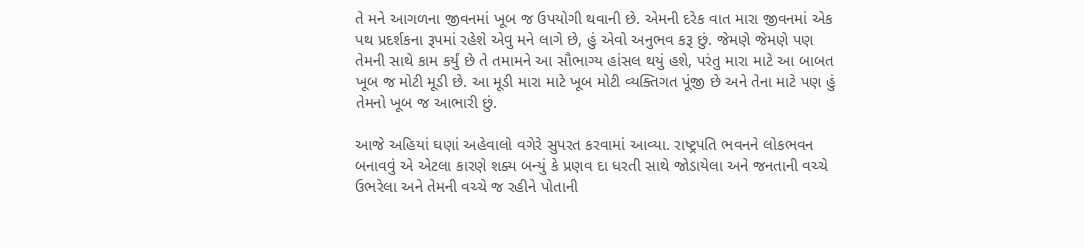તે મને આગળના જીવનમાં ખૂબ જ ઉપયોગી થવાની છે. એમની દરેક વાત મારા જીવનમાં એક પથ પ્રદર્શકના રૂપમાં રહેશે એવુ મને લાગે છે, હું એવો અનુભવ કરૂ છું. જેમણે જેમણે પણ તેમની સાથે કામ કર્યું છે તે તમામને આ સૌભાગ્ય હાંસલ થયું હશે, પરંતુ મારા માટે આ બાબત ખૂબ જ મોટી મૂડી છે. આ મૂડી મારા માટે ખૂબ મોટી વ્યક્તિગત પૂંજી છે અને તેના માટે પણ હું તેમનો ખૂબ જ આભારી છું.

આજે અહિયાં ઘણાં અહેવાલો વગેરે સુપરત કરવામાં આવ્યા. રાષ્ટ્રપતિ ભવનને લોકભવન બનાવવું એ એટલા કારણે શક્ય બન્યું કે પ્રણવ દા ધરતી સાથે જોડાયેલા અને જનતાની વચ્ચે ઉભરેલા અને તેમની વચ્ચે જ રહીને પોતાની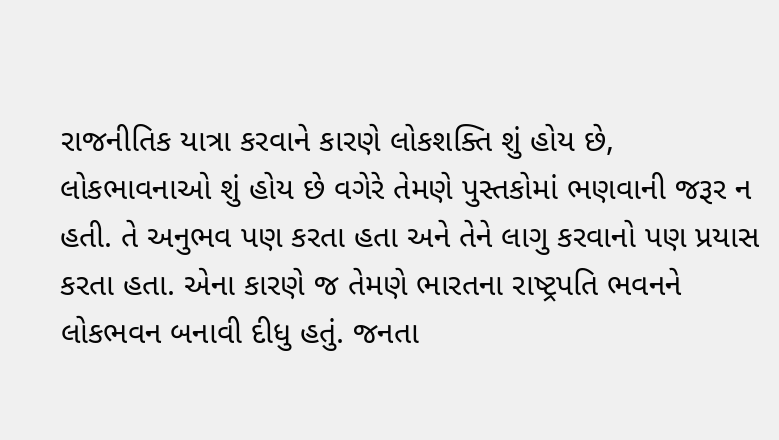રાજનીતિક યાત્રા કરવાને કારણે લોકશક્તિ શું હોય છે, લોકભાવનાઓ શું હોય છે વગેરે તેમણે પુસ્તકોમાં ભણવાની જરૂર ન હતી. તે અનુભવ પણ કરતા હતા અને તેને લાગુ કરવાનો પણ પ્રયાસ કરતા હતા. એના કારણે જ તેમણે ભારતના રાષ્ટ્રપતિ ભવનને લોકભવન બનાવી દીધુ હતું. જનતા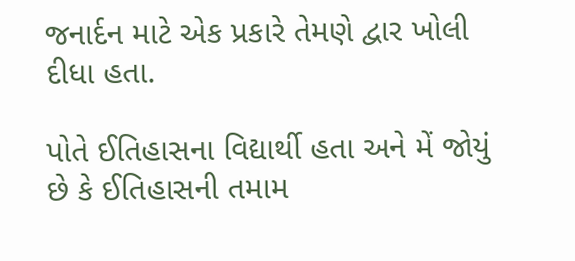જનાર્દન માટે એક પ્રકારે તેમણે દ્વાર ખોલી દીધા હતા.

પોતે ઈતિહાસના વિદ્યાર્થી હતા અને મેં જોયું છે કે ઈતિહાસની તમામ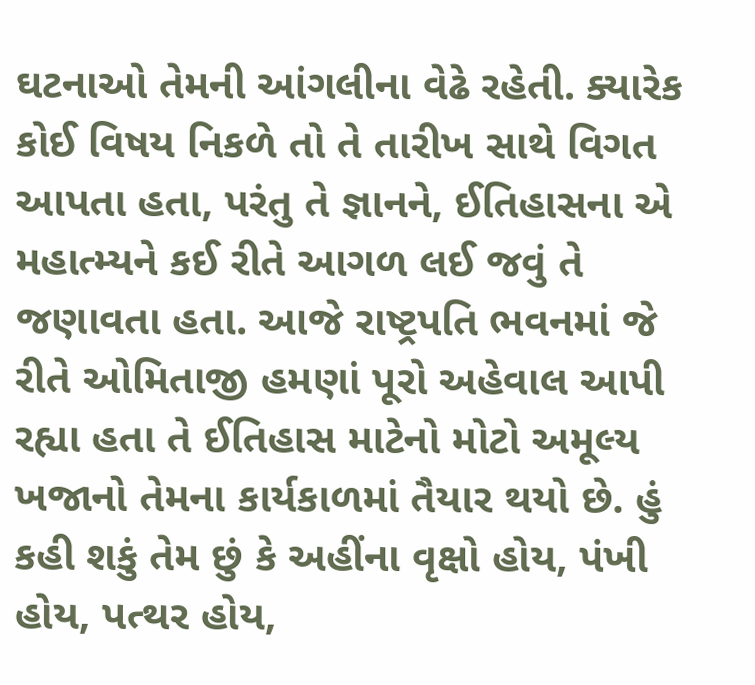ઘટનાઓ તેમની આંગલીના વેઢે રહેતી. ક્યારેક કોઈ વિષય નિકળે તો તે તારીખ સાથે વિગત આપતા હતા, પરંતુ તે જ્ઞાનને, ઈતિહાસના એ મહાત્મ્યને કઈ રીતે આગળ લઈ જવું તે જણાવતા હતા. આજે રાષ્ટ્રપતિ ભવનમાં જે રીતે ઓમિતાજી હમણાં પૂરો અહેવાલ આપી રહ્યા હતા તે ઈતિહાસ માટેનો મોટો અમૂલ્ય ખજાનો તેમના કાર્યકાળમાં તૈયાર થયો છે. હું કહી શકું તેમ છું કે અહીંના વૃક્ષો હોય, પંખી હોય, પત્થર હોય,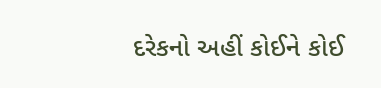દરેકનો અહીં કોઈને કોઈ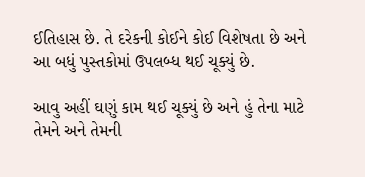ઈતિહાસ છે. તે દરેકની કોઈને કોઈ વિશેષતા છે અને આ બધું પુસ્તકોમાં ઉપલબ્ધ થઈ ચૂક્યું છે.

આવુ અહીં ઘણું કામ થઈ ચૂક્યું છે અને હું તેના માટે તેમને અને તેમની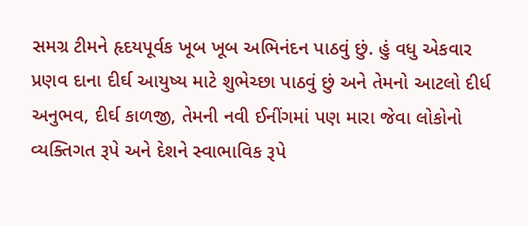સમગ્ર ટીમને હૃદયપૂર્વક ખૂબ ખૂબ અભિનંદન પાઠવું છું. હું વધુ એકવાર પ્રણવ દાના દીર્ઘ આયુષ્ય માટે શુભેચ્છા પાઠવું છું અને તેમનો આટલો દીર્ધ અનુભવ, દીર્ઘ કાળજી, તેમની નવી ઈનીંગમાં પણ મારા જેવા લોકોનો વ્યક્તિગત રૂપે અને દેશને સ્વાભાવિક રૂપે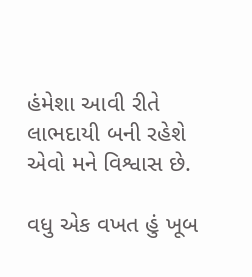હંમેશા આવી રીતે લાભદાયી બની રહેશે એવો મને વિશ્વાસ છે.

વધુ એક વખત હું ખૂબ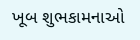ખૂબ શુભકામનાઓ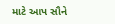માટે આપ સૌને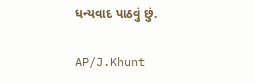ધન્યવાદ પાઠવું છું.

AP/J.Khunt